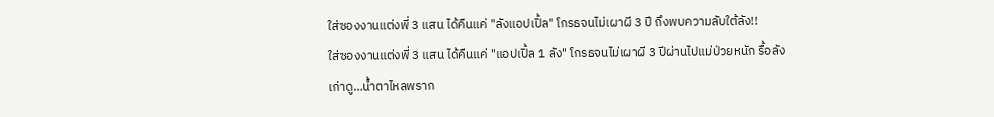ใส่ซองงานแต่งพี่ 3 แสน ได้คืนแค่ "ลังแอปเปิ้ล" โกรธจนไม่เผาผี 3 ปี ถึงพบความลับใต้ลัง!!
ใส่ซองงานแต่งพี่ 3 แสน ได้คืนแค่ "แอปเปิ้ล 1 ลัง" โกรธจนไม่เผาผี 3 ปีผ่านไปแม่ป่วยหนัก รื้อลังเก่าดู…น้ำตาไหลพราก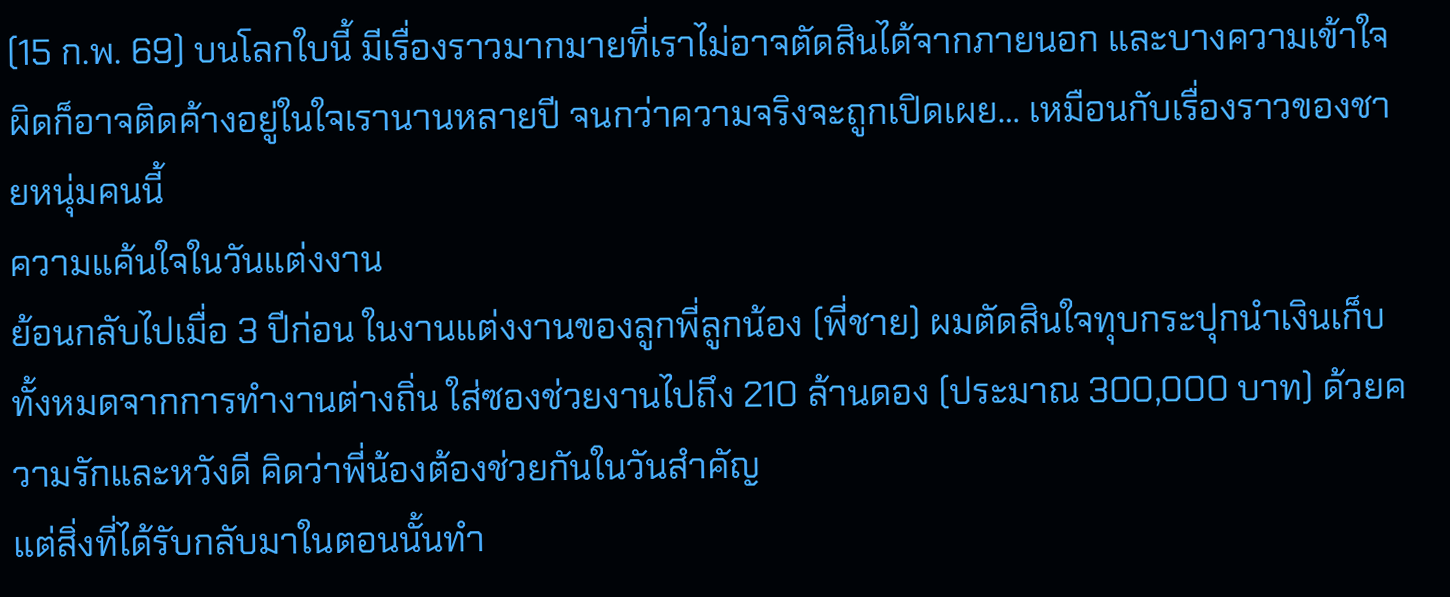(15 ก.พ. 69) บนโลกใบนี้ มีเรื่องราวมากมายที่เราไม่อาจตัดสินได้จากภายนอก และบางความเข้าใจผิดก็อาจติดค้างอยู่ในใจเรานานหลายปี จนกว่าความจริงจะถูกเปิดเผย… เหมือนกับเรื่องราวของชายหนุ่มคนนี้
ความแค้นใจในวันแต่งงาน
ย้อนกลับไปเมื่อ 3 ปีก่อน ในงานแต่งงานของลูกพี่ลูกน้อง (พี่ชาย) ผมตัดสินใจทุบกระปุกนำเงินเก็บทั้งหมดจากการทำงานต่างถิ่น ใส่ซองช่วยงานไปถึง 210 ล้านดอง (ประมาณ 300,000 บาท) ด้วยความรักและหวังดี คิดว่าพี่น้องต้องช่วยกันในวันสำคัญ
แต่สิ่งที่ได้รับกลับมาในตอนนั้นทำ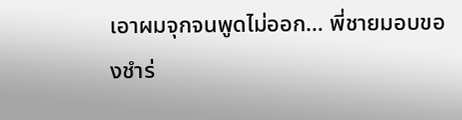เอาผมจุกจนพูดไม่ออก… พี่ชายมอบของชำร่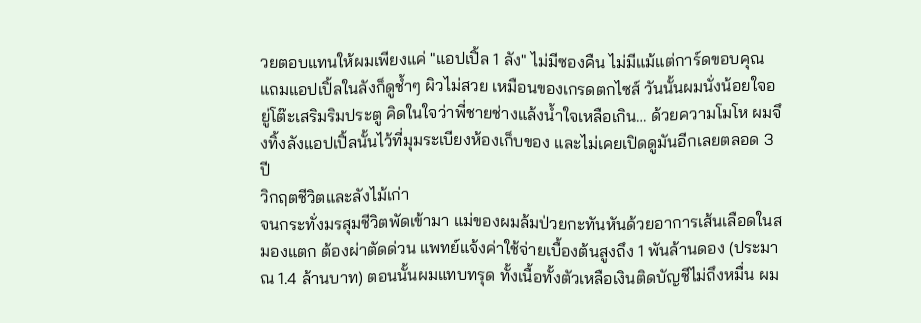วยตอบแทนให้ผมเพียงแค่ "แอปเปิ้ล 1 ลัง" ไม่มีซองคืน ไม่มีแม้แต่การ์ดขอบคุณ แถมแอปเปิ้ลในลังก็ดูช้ำๆ ผิวไม่สวย เหมือนของเกรดตกไซส์ วันนั้นผมนั่งน้อยใจอยู่โต๊ะเสริมริมประตู คิดในใจว่าพี่ชายช่างแล้งน้ำใจเหลือเกิน… ด้วยความโมโห ผมจึงทิ้งลังแอปเปิ้ลนั้นไว้ที่มุมระเบียงห้องเก็บของ และไม่เคยเปิดดูมันอีกเลยตลอด 3 ปี
วิกฤตชีวิตและลังไม้เก่า
จนกระทั่งมรสุมชีวิตพัดเข้ามา แม่ของผมล้มป่วยกะทันหันด้วยอาการเส้นเลือดในสมองแตก ต้องผ่าตัดด่วน แพทย์แจ้งค่าใช้จ่ายเบื้องต้นสูงถึง 1 พันล้านดอง (ประมาณ 1.4 ล้านบาท) ตอนนั้นผมแทบทรุด ทั้งเนื้อทั้งตัวเหลือเงินติดบัญชีไม่ถึงหมื่น ผม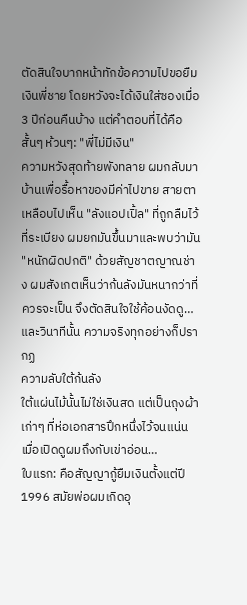ตัดสินใจบากหน้าทักข้อความไปขอยืมเงินพี่ชาย โดยหวังจะได้เงินใส่ซองเมื่อ 3 ปีก่อนคืนบ้าง แต่คำตอบที่ได้คือสั้นๆ ห้วนๆ: "พี่ไม่มีเงิน"
ความหวังสุดท้ายพังทลาย ผมกลับมาบ้านเพื่อรื้อหาของมีค่าไปขาย สายตาเหลือบไปเห็น "ลังแอปเปิ้ล" ที่ถูกลืมไว้ที่ระเบียง ผมยกมันขึ้นมาและพบว่ามัน "หนักผิดปกติ" ด้วยสัญชาตญาณช่าง ผมสังเกตเห็นว่าก้นลังมันหนากว่าที่ควรจะเป็น จึงตัดสินใจใช้ค้อนงัดดู… และวินาทีนั้น ความจริงทุกอย่างก็ปรากฏ
ความลับใต้ก้นลัง
ใต้แผ่นไม้นั้นไม่ใช่เงินสด แต่เป็นถุงผ้าเก่าๆ ที่ห่อเอกสารปึกหนึ่งไว้จนแน่น เมื่อเปิดดูผมถึงกับเข่าอ่อน…
ใบแรก: คือสัญญากู้ยืมเงินตั้งแต่ปี 1996 สมัยพ่อผมเกิดอุ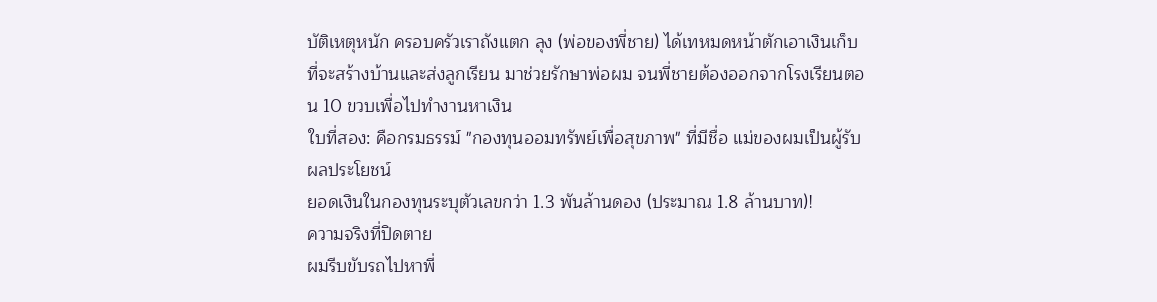บัติเหตุหนัก ครอบครัวเราถังแตก ลุง (พ่อของพี่ชาย) ได้เทหมดหน้าตักเอาเงินเก็บที่จะสร้างบ้านและส่งลูกเรียน มาช่วยรักษาพ่อผม จนพี่ชายต้องออกจากโรงเรียนตอน 10 ขวบเพื่อไปทำงานหาเงิน
ใบที่สอง: คือกรมธรรม์ "กองทุนออมทรัพย์เพื่อสุขภาพ" ที่มีชื่อ แม่ของผมเป็นผู้รับผลประโยชน์
ยอดเงินในกองทุนระบุตัวเลขกว่า 1.3 พันล้านดอง (ประมาณ 1.8 ล้านบาท)!
ความจริงที่ปิดตาย
ผมรีบขับรถไปหาพี่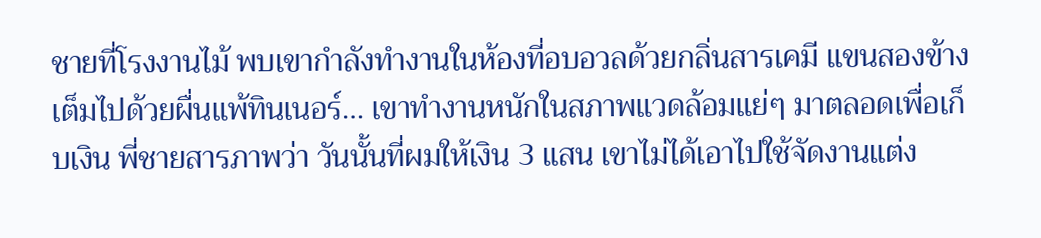ชายที่โรงงานไม้ พบเขากำลังทำงานในห้องที่อบอวลด้วยกลิ่นสารเคมี แขนสองข้างเต็มไปด้วยผื่นแพ้ทินเนอร์… เขาทำงานหนักในสภาพแวดล้อมแย่ๆ มาตลอดเพื่อเก็บเงิน พี่ชายสารภาพว่า วันนั้นที่ผมให้เงิน 3 แสน เขาไม่ได้เอาไปใช้จัดงานแต่ง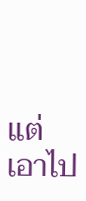แต่เอาไป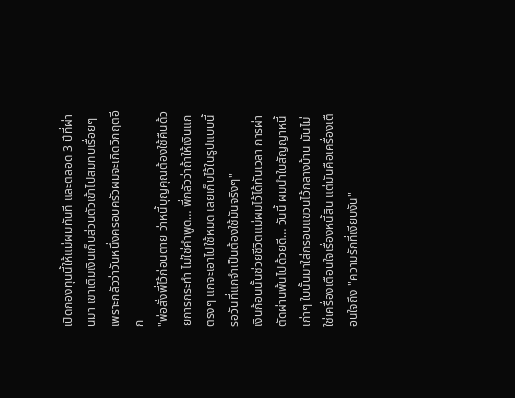เปิดกองทุนนี้ให้แม่ผมทันที และตลอด 3 ปีที่ผ่านมา เขาเติมเงินเก็บส่วนตัวเข้าไปสมทบเรื่อยๆ เพราะกลัวว่าวันหนึ่งครอบครัวผมจะเกิดวิกฤตอีก
"พ่อสั่งพี่ไว้ก่อนตาย ว่าหนี้บุญคุณต้องใช้คืนด้วยการกระทำ ไม่ใช่คำพูด… พี่กลัวว่าถ้าให้เงินแกตรงๆ แกจะเอาไปใช้หมด เลยเก็บไว้ในรูปแบบนี้ รอวันที่แกจำเป็นต้องใช้มันจริงๆ"
เงินก้อนนั้นช่วยชีวิตแม่ผมไว้ได้ทันเวลา การผ่าตัดผ่านพ้นไปด้วยดี… วันนี้ ผมนำใบสัญญาหนี้เก่าๆ ใบนั้นมาใส่กรอบแขวนไว้กลางบ้าน มันไม่ใช่เครื่องเตือนใจเรื่องหนี้สิน แต่มันคือเครื่องเตือนใจถึง "ความรักที่เงียบงัน"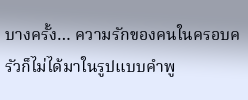บางครั้ง… ความรักของคนในครอบครัวก็ไม่ได้มาในรูปแบบคำพู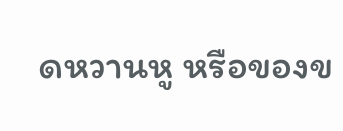ดหวานหู หรือของข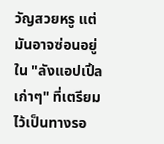วัญสวยหรู แต่มันอาจซ่อนอยู่ใน "ลังแอปเปิ้ลเก่าๆ" ที่เตรียมไว้เป็นทางรอ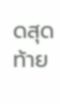ดสุดท้าย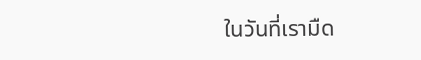ในวันที่เรามืด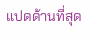แปดด้านที่สุด